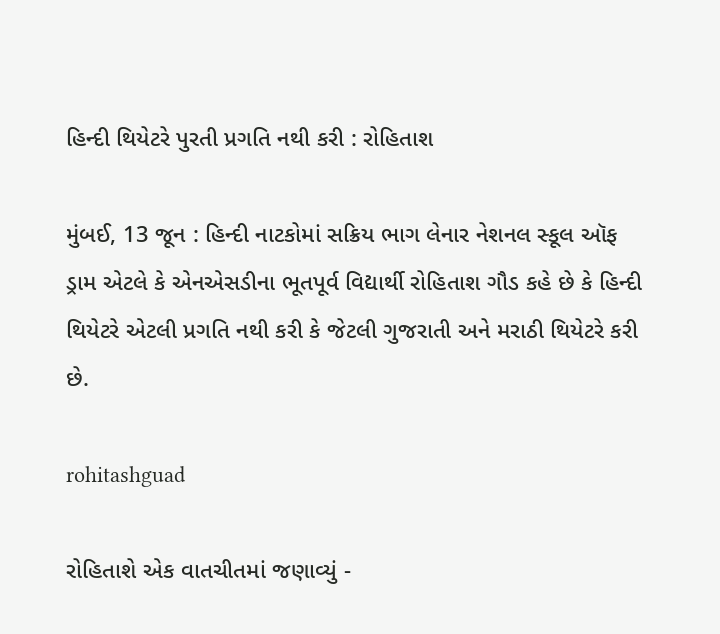હિન્દી થિયેટરે પુરતી પ્રગતિ નથી કરી : રોહિતાશ

મુંબઈ, 13 જૂન : હિન્દી નાટકોમાં સક્રિય ભાગ લેનાર નેશનલ સ્કૂલ ઑફ ડ્રામ એટલે કે એનએસડીના ભૂતપૂર્વ વિદ્યાર્થી રોહિતાશ ગૌડ કહે છે કે હિન્દી થિયેટરે એટલી પ્રગતિ નથી કરી કે જેટલી ગુજરાતી અને મરાઠી થિયેટરે કરી છે.

rohitashguad

રોહિતાશે એક વાતચીતમાં જણાવ્યું -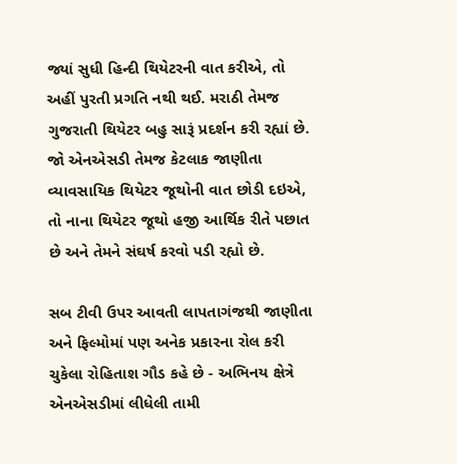જ્યાં સુધી હિન્દી થિયેટરની વાત કરીએ, તો અહીં પુરતી પ્રગતિ નથી થઈ. મરાઠી તેમજ ગુજરાતી થિયેટર બહુ સારૂં પ્રદર્શન કરી રહ્યાં છે. જો એનએસડી તેમજ કેટલાક જાણીતા વ્યાવસાયિક થિયેટર જૂથોની વાત છોડી દઇએ, તો નાના થિયેટર જૂથો હજી આર્થિક રીતે પછાત છે અને તેમને સંઘર્ષ કરવો પડી રહ્યો છે.

સબ ટીવી ઉપર આવતી લાપતાગંજથી જાણીતા અને ફિલ્મોમાં પણ અનેક પ્રકારના રોલ કરી ચુકેલા રોહિતાશ ગૌડ કહે છે - અભિનય ક્ષેત્રે એનએસડીમાં લીધેલી તામી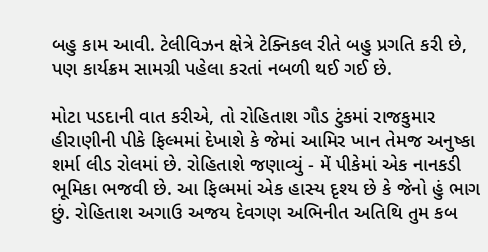બહુ કામ આવી. ટેલીવિઝન ક્ષેત્રે ટેક્નિકલ રીતે બહુ પ્રગતિ કરી છે, પણ કાર્યક્રમ સામગ્રી પહેલા કરતાં નબળી થઈ ગઈ છે.

મોટા પડદાની વાત કરીએ, તો રોહિતાશ ગૌડ ટુંકમાં રાજકુમાર હીરાણીની પીકે ફિલ્મમાં દેખાશે કે જેમાં આમિર ખાન તેમજ અનુષ્કા શર્મા લીડ રોલમાં છે. રોહિતાશે જણાવ્યું - મેં પીકેમાં એક નાનકડી ભૂમિકા ભજવી છે. આ ફિલ્મમાં એક હાસ્ય દૃશ્ય છે કે જેનો હું ભાગ છું. રોહિતાશ અગાઉ અજય દેવગણ અભિનીત અતિથિ તુમ કબ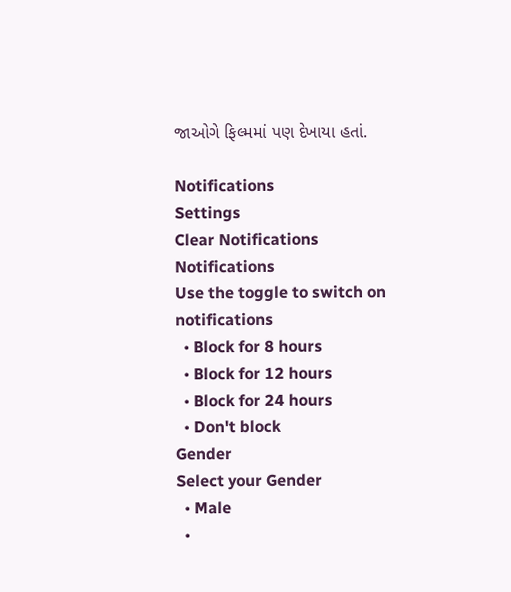જાઓગે ફિલ્મમાં પણ દેખાયા હતાં.

Notifications
Settings
Clear Notifications
Notifications
Use the toggle to switch on notifications
  • Block for 8 hours
  • Block for 12 hours
  • Block for 24 hours
  • Don't block
Gender
Select your Gender
  • Male
  •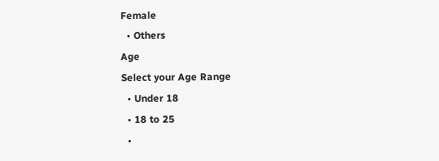Female
  • Others
Age
Select your Age Range
  • Under 18
  • 18 to 25
  •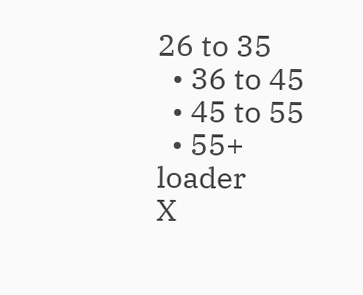26 to 35
  • 36 to 45
  • 45 to 55
  • 55+
loader
X